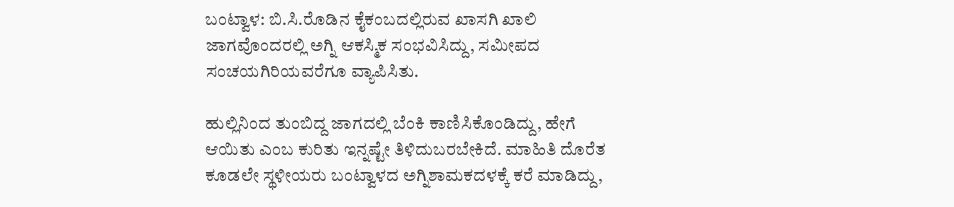ಬಂಟ್ವಾಳ: ಬಿ.ಸಿ.ರೊಡಿನ ಕೈಕಂಬದಲ್ಲಿರುವ ಖಾಸಗಿ ಖಾಲಿ ಜಾಗವೊಂದರಲ್ಲಿ ಅಗ್ನಿ ಆಕಸ್ಮಿಕ ಸಂಭವಿಸಿದ್ದು, ಸಮೀಪದ ಸಂಚಯಗಿರಿಯವರೆಗೂ ವ್ಯಾಪಿಸಿತು.

ಹುಲ್ಲಿನಿಂದ ತುಂಬಿದ್ದ ಜಾಗದಲ್ಲಿ ಬೆಂಕಿ ಕಾಣಿಸಿಕೊಂಡಿದ್ದು, ಹೇಗೆ ಆಯಿತು ಎಂಬ ಕುರಿತು ಇನ್ನಷ್ಟೇ ತಿಳಿದುಬರಬೇಕಿದೆ. ಮಾಹಿತಿ ದೊರೆತ ಕೂಡಲೇ ಸ್ಥಳೀಯರು ಬಂಟ್ವಾಳದ ಅಗ್ನಿಶಾಮಕದಳಕ್ಕೆ ಕರೆ ಮಾಡಿದ್ದು,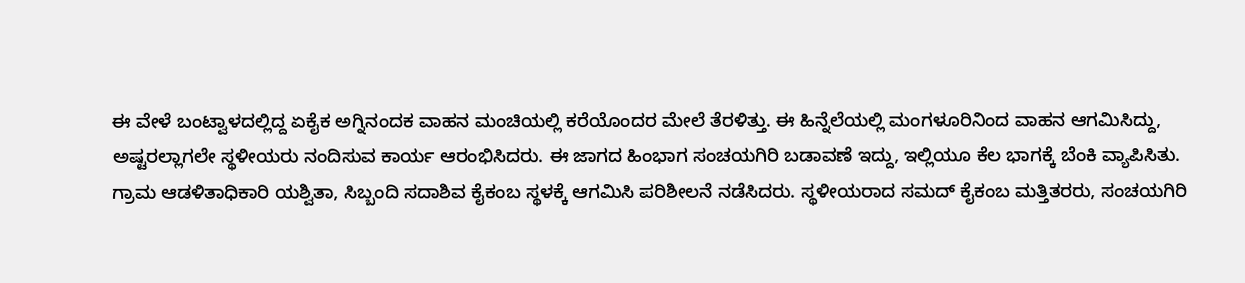ಈ ವೇಳೆ ಬಂಟ್ವಾಳದಲ್ಲಿದ್ದ ಏಕೈಕ ಅಗ್ನಿನಂದಕ ವಾಹನ ಮಂಚಿಯಲ್ಲಿ ಕರೆಯೊಂದರ ಮೇಲೆ ತೆರಳಿತ್ತು. ಈ ಹಿನ್ನೆಲೆಯಲ್ಲಿ ಮಂಗಳೂರಿನಿಂದ ವಾಹನ ಆಗಮಿಸಿದ್ದು, ಅಷ್ಟರಲ್ಲಾಗಲೇ ಸ್ಥಳೀಯರು ನಂದಿಸುವ ಕಾರ್ಯ ಆರಂಭಿಸಿದರು. ಈ ಜಾಗದ ಹಿಂಭಾಗ ಸಂಚಯಗಿರಿ ಬಡಾವಣೆ ಇದ್ದು, ಇಲ್ಲಿಯೂ ಕೆಲ ಭಾಗಕ್ಕೆ ಬೆಂಕಿ ವ್ಯಾಪಿಸಿತು. ಗ್ರಾಮ ಆಡಳಿತಾಧಿಕಾರಿ ಯಶ್ವಿತಾ, ಸಿಬ್ಬಂದಿ ಸದಾಶಿವ ಕೈಕಂಬ ಸ್ಥಳಕ್ಕೆ ಆಗಮಿಸಿ ಪರಿಶೀಲನೆ ನಡೆಸಿದರು. ಸ್ಥಳೀಯರಾದ ಸಮದ್ ಕೈಕಂಬ ಮತ್ತಿತರರು, ಸಂಚಯಗಿರಿ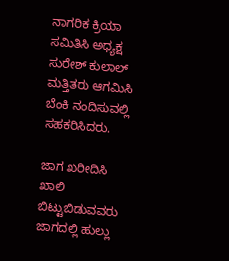ನಾಗರಿಕ ಕ್ರಿಯಾ ಸಮಿತಿಸಿ ಅಧ್ಯಕ್ಷ ಸುರೇಶ್ ಕುಲಾಲ್ ಮತ್ತಿತರು ಆಗಮಿಸಿ ಬೆಂಕಿ ನಂದಿಸುವಲ್ಲಿ ಸಹಕರಿಸಿದರು.

ಜಾಗ ಖರೀದಿಸಿ ಖಾಲಿ ಬಿಟ್ಟುಬಿಡುವವರು ಜಾಗದಲ್ಲಿ ಹುಲ್ಲು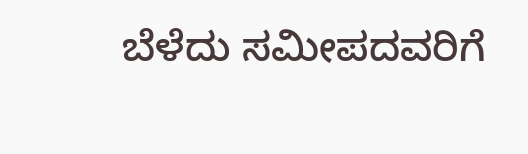ಬೆಳೆದು ಸಮೀಪದವರಿಗೆ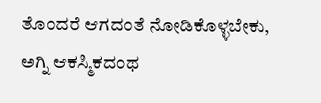ತೊಂದರೆ ಆಗದಂತೆ ನೋಡಿಕೊಳ್ಳಬೇಕು, ಅಗ್ನಿ ಆಕಸ್ಮಿಕದಂಥ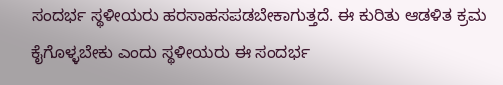ಸಂದರ್ಭ ಸ್ಥಳೀಯರು ಹರಸಾಹಸಪಡಬೇಕಾಗುತ್ತದೆ. ಈ ಕುರಿತು ಆಡಳಿತ ಕ್ರಮ ಕೈಗೊಳ್ಳಬೇಕು ಎಂದು ಸ್ಥಳೀಯರು ಈ ಸಂದರ್ಭ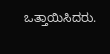ಒತ್ತಾಯಿಸಿದರು.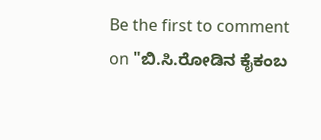Be the first to comment on "ಬಿ.ಸಿ.ರೋಡಿನ ಕೈಕಂಬ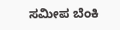ಸಮೀಪ ಬೆಂಕಿ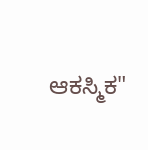ಆಕಸ್ಮಿಕ"